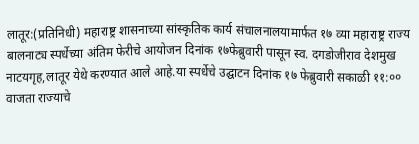लातूर:(प्रतिनिधी) महाराष्ट्र शासनाच्या सांस्कृतिक कार्य संचालनालयामार्फत १७ व्या महाराष्ट्र राज्य बालनाट्य स्पर्धेच्या अंतिम फेरीचे आयोजन दिनांक १७फेब्रुवारी पासून स्व. दगडोजीराव देशमुख नाटयगृह,लातूर येथे करण्यात आले आहे.या स्पर्धेचे उद्घाटन दिनांक १७ फेब्रुवारी सकाळी ११:०० वाजता राज्याचे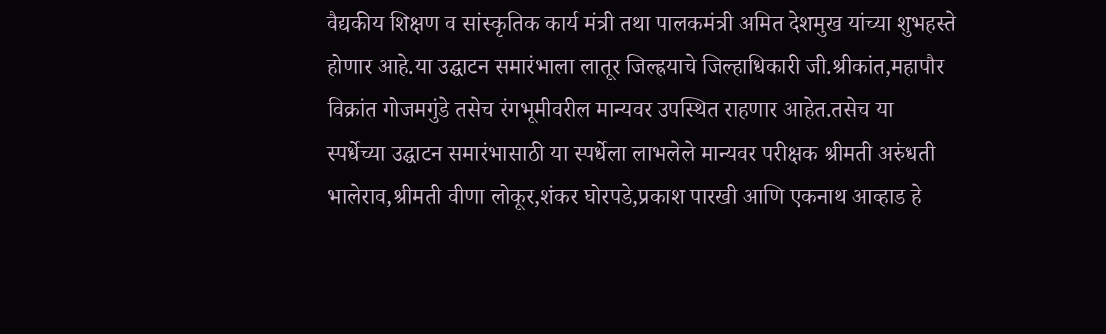वैद्यकीय शिक्षण व सांस्कृतिक कार्य मंत्री तथा पालकमंत्री अमित देशमुख यांच्या शुभहस्ते होणार आहे.या उद्घाटन समारंभाला लातूर जिल्ह्रयाचे जिल्हाधिकारी जी.श्रीकांत,महापौर विक्रांत गोजमगुंडे तसेच रंगभूमीवरील मान्यवर उपस्थित राहणार आहेत.तसेच या स्पर्धेच्या उद्घाटन समारंभासाठी या स्पर्धेला लाभलेले मान्यवर परीक्षक श्रीमती अरुंधती भालेराव,श्रीमती वीणा लोकूर,शंकर घोरपडे,प्रकाश पारखी आणि एकनाथ आव्हाड हे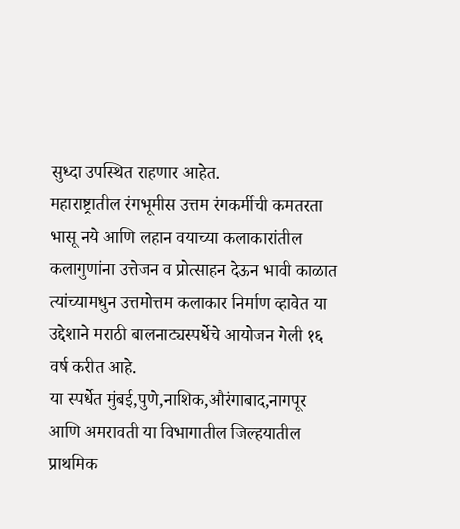सुध्दा उपस्थित राहणार आहेत.
महाराष्ट्रातील रंगभूमीस उत्तम रंगकर्मीची कमतरता भासू नये आणि लहान वयाच्या कलाकारांतील कलागुणांना उत्तेजन व प्रोत्साहन देऊन भावी काळात त्यांच्यामधुन उत्तमोत्तम कलाकार निर्माण व्हावेत या उद्देशाने मराठी बालनाट्यस्पर्धेचे आयोजन गेली १६ वर्ष करीत आहे.
या स्पर्धेत मुंबई,पुणे,नाशिक,औरंगाबाद,नागपूर आणि अमरावती या विभागातील जिल्हयातील प्राथमिक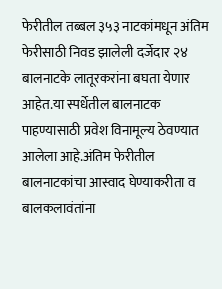फेरीतील तब्बल ३५३ नाटकांमधून अंतिम फेरीसाठी निवड झालेली दर्जेदार २४ बालनाटके लातूरकरांना बघता येणार आहेत.या स्पर्धेतील बालनाटक पाहण्यासाठी प्रवेश विनामूल्य ठेवण्यात आलेला आहे.अंतिम फेरीतील बालनाटकांचा आस्वाद घेण्याकरीता व बालकलावंतांना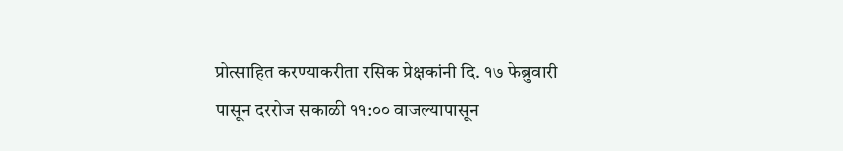प्रोत्साहित करण्याकरीता रसिक प्रेक्षकांनी दि. १७ फेब्रुवारी पासून दररोज सकाळी ११:०० वाजल्यापासून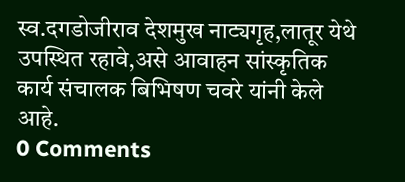स्व.दगडोजीराव देशमुख नाट्यगृह,लातूर येथे उपस्थित रहावे,असे आवाहन सांस्कृतिक कार्य संचालक बिभिषण चवरे यांनी केले आहे.
0 Comments